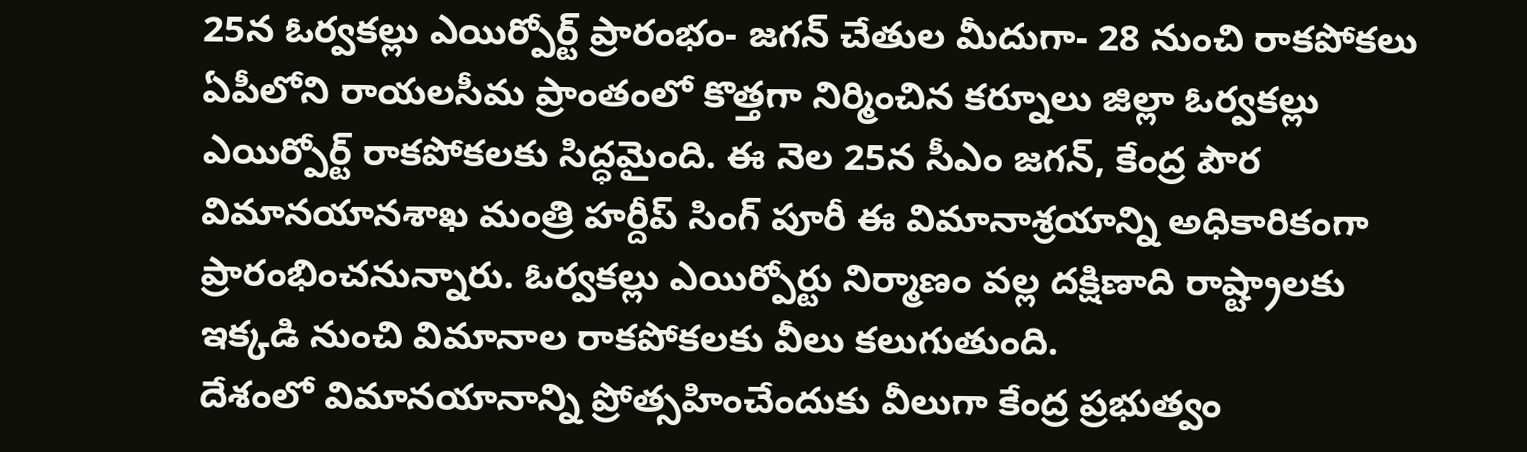25న ఓర్వకల్లు ఎయిర్పోర్ట్ ప్రారంభం- జగన్ చేతుల మీదుగా- 28 నుంచి రాకపోకలు
ఏపీలోని రాయలసీమ ప్రాంతంలో కొత్తగా నిర్మించిన కర్నూలు జిల్లా ఓర్వకల్లు ఎయిర్పోర్ట్ రాకపోకలకు సిద్ధమైంది. ఈ నెల 25న సీఎం జగన్, కేంద్ర పౌర విమానయానశాఖ మంత్రి హర్దీప్ సింగ్ పూరీ ఈ విమానాశ్రయాన్ని అధికారికంగా ప్రారంభించనున్నారు. ఓర్వకల్లు ఎయిర్పోర్టు నిర్మాణం వల్ల దక్షిణాది రాష్ట్రాలకు ఇక్కడి నుంచి విమానాల రాకపోకలకు వీలు కలుగుతుంది.
దేశంలో విమానయానాన్ని ప్రోత్సహించేందుకు వీలుగా కేంద్ర ప్రభుత్వం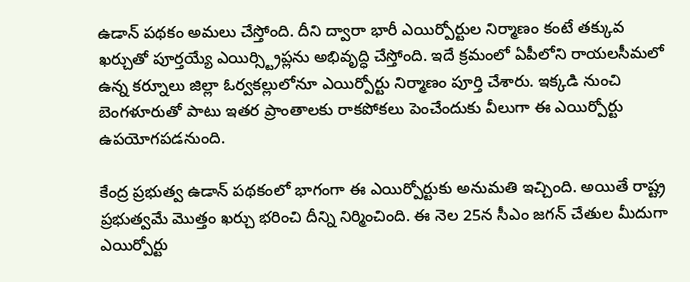ఉడాన్ పథకం అమలు చేస్తోంది. దీని ద్వారా భారీ ఎయిర్పోర్టుల నిర్మాణం కంటే తక్కువ ఖర్చుతో పూర్తయ్యే ఎయిర్స్ట్రిప్లను అభివృద్ధి చేస్తోంది. ఇదే క్రమంలో ఏపీలోని రాయలసీమలో ఉన్న కర్నూలు జిల్లా ఓర్వకల్లులోనూ ఎయిర్పోర్టు నిర్మాణం పూర్తి చేశారు. ఇక్కడి నుంచి బెంగళూరుతో పాటు ఇతర ప్రాంతాలకు రాకపోకలు పెంచేందుకు వీలుగా ఈ ఎయిర్పోర్టు ఉపయోగపడనుంది.

కేంద్ర ప్రభుత్వ ఉడాన్ పథకంలో భాగంగా ఈ ఎయిర్పోర్టుకు అనుమతి ఇచ్చింది. అయితే రాష్ట్ర ప్రభుత్వమే మొత్తం ఖర్చు భరించి దీన్ని నిర్మించింది. ఈ నెల 25న సీఎం జగన్ చేతుల మీదుగా ఎయిర్పోర్టు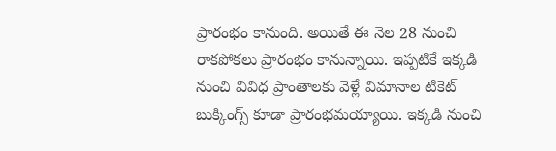ప్రారంభం కానుంది. అయితే ఈ నెల 28 నుంచి రాకపోకలు ప్రారంభం కానున్నాయి. ఇప్పటికే ఇక్కడి నుంచి వివిధ ప్రాంతాలకు వెళ్లే విమానాల టికెట్ బుక్కింగ్స్ కూడా ప్రారంభమయ్యాయి. ఇక్కడి నుంచి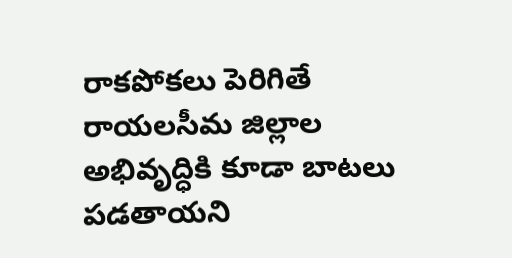రాకపోకలు పెరిగితే రాయలసీమ జిల్లాల అభివృద్ధికి కూడా బాటలు పడతాయని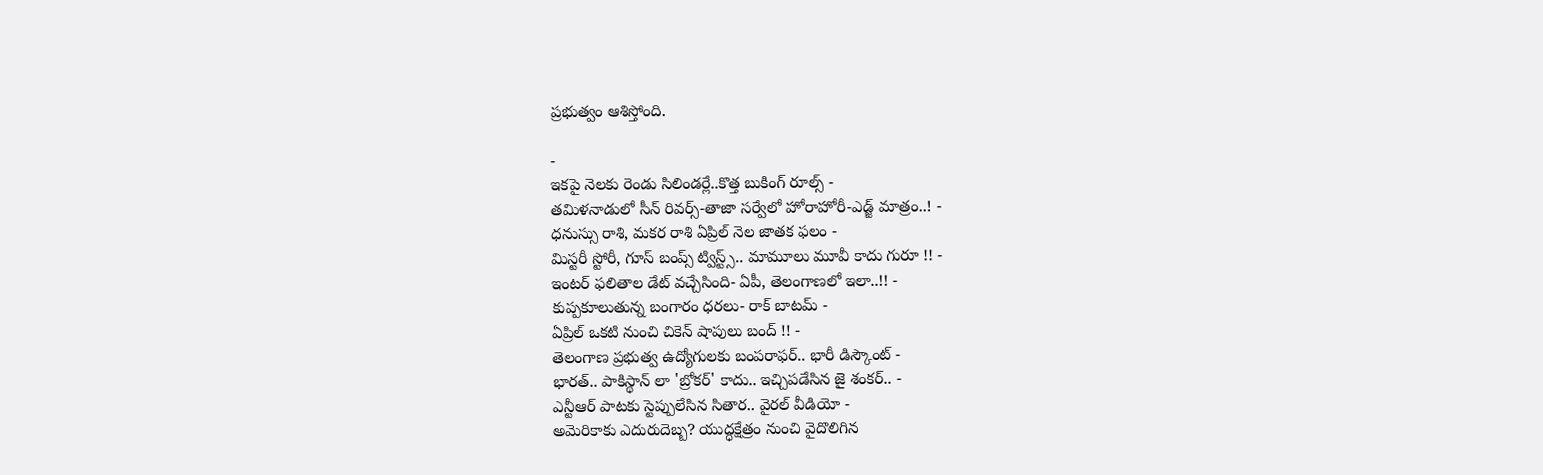ప్రభుత్వం ఆశిస్తోంది.

-
ఇకపై నెలకు రెండు సిలిండర్లే..కొత్త బుకింగ్ రూల్స్ -
తమిళనాడులో సీన్ రివర్స్-తాజా సర్వేలో హోరాహోరీ-ఎడ్జ్ మాత్రం..! -
ధనుస్సు రాశి, మకర రాశి ఏప్రిల్ నెల జాతక ఫలం -
మిస్టరీ స్టోరీ, గూస్ బంప్స్ ట్విస్ట్స్.. మామూలు మూవీ కాదు గురూ !! -
ఇంటర్ ఫలితాల డేట్ వచ్చేసింది- ఏపీ, తెలంగాణలో ఇలా..!! -
కుప్పకూలుతున్న బంగారం ధరలు- రాక్ బాటమ్ -
ఏప్రిల్ ఒకటి నుంచి చికెన్ షాపులు బంద్ !! -
తెలంగాణ ప్రభుత్వ ఉద్యోగులకు బంపరాఫర్.. భారీ డిస్కౌంట్ -
భారత్.. పాకిస్థాన్ లా 'బ్రోకర్' కాదు.. ఇచ్చిపడేసిన జై శంకర్.. -
ఎన్టీఆర్ పాటకు స్టెప్పులేసిన సితార.. వైరల్ వీడియో -
అమెరికాకు ఎదురుదెబ్బ? యుద్ధక్షేత్రం నుంచి వైదొలిగిన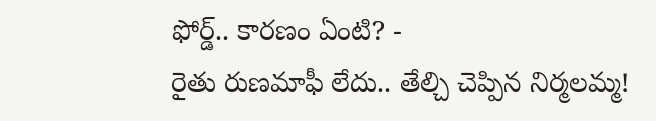ఫోర్డ్.. కారణం ఏంటి? -
రైతు రుణమాఫీ లేదు.. తేల్చి చెప్పిన నిర్మలమ్మ!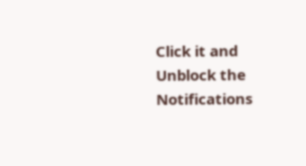Click it and Unblock the Notifications